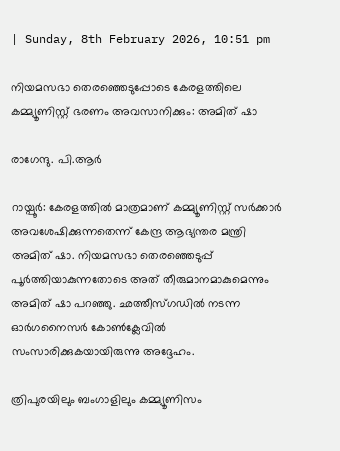| Sunday, 8th February 2026, 10:51 pm

നിയമസഭാ തെരഞ്ഞെടുപ്പോടെ കേരളത്തിലെ കമ്മ്യൂണിസ്റ്റ് ഭരണം അവസാനിക്കും: അമിത് ഷാ

രാഗേന്ദു. പി.ആര്‍

റായ്പൂര്‍: കേരളത്തില്‍ മാത്രമാണ് കമ്മ്യൂണിസ്റ്റ് സര്‍ക്കാര്‍ അവശേഷിക്കുന്നതെന്ന് കേന്ദ്ര ആഭ്യന്തര മന്ത്രി അമിത് ഷാ. നിയമസഭാ തെരഞ്ഞെടുപ്പ് പൂര്‍ത്തിയാകുന്നതോടെ അത് തീരുമാനമാകുമെന്നും അമിത് ഷാ പറഞ്ഞു. ഛത്തീസ്ഗഡില്‍ നടന്ന ഓർഗനൈസർ കോൺക്ലേവിൽ സംസാരിക്കുകയായിരുന്നു അദ്ദേഹം.

ത്രിപുരയിലും ബംഗാളിലും കമ്മ്യൂണിസം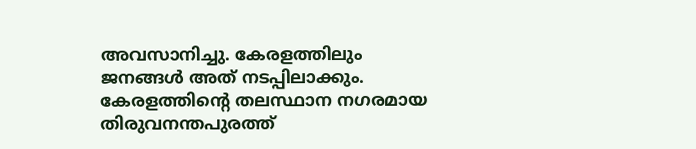അവസാനിച്ചു. കേരളത്തിലും ജനങ്ങള്‍ അത് നടപ്പിലാക്കും. കേരളത്തിന്റെ തലസ്ഥാന നഗരമായ തിരുവനന്തപുരത്ത്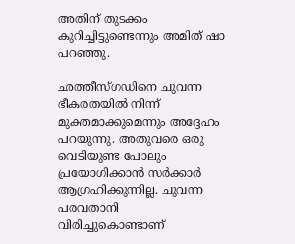അതിന് തുടക്കം കുറിച്ചിട്ടുണ്ടെന്നും അമിത് ഷാ പറഞ്ഞു.

ഛത്തീസ്ഗഡിനെ ചുവന്ന ഭീകരതയില്‍ നിന്ന് മുക്തമാക്കുമെന്നും അദ്ദേഹം പറയുന്നു. അതുവരെ ഒരു വെടിയുണ്ട പോലും പ്രയോഗിക്കാന്‍ സര്‍ക്കാര്‍ ആഗ്രഹിക്കുന്നില്ല. ചുവന്ന പരവതാനി വിരിച്ചുകൊണ്ടാണ്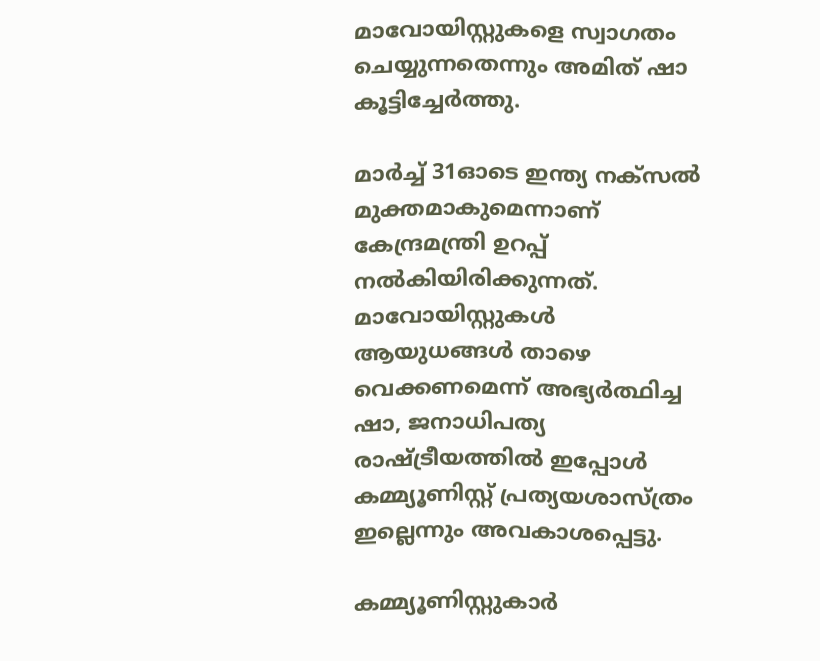മാവോയിസ്റ്റുകളെ സ്വാഗതം ചെയ്യുന്നതെന്നും അമിത് ഷാ കൂട്ടിച്ചേര്‍ത്തു.

മാര്‍ച്ച് 31ഓടെ ഇന്ത്യ നക്‌സല്‍ മുക്തമാകുമെന്നാണ് കേന്ദ്രമന്ത്രി ഉറപ്പ് നല്‍കിയിരിക്കുന്നത്. മാവോയിസ്റ്റുകള്‍ ആയുധങ്ങള്‍ താഴെ വെക്കണമെന്ന് അഭ്യര്‍ത്ഥിച്ച ഷാ, ജനാധിപത്യ രാഷ്ട്രീയത്തില്‍ ഇപ്പോള്‍ കമ്മ്യൂണിസ്റ്റ് പ്രത്യയശാസ്ത്രം ഇല്ലെന്നും അവകാശപ്പെട്ടു.

കമ്മ്യൂണിസ്റ്റുകാര്‍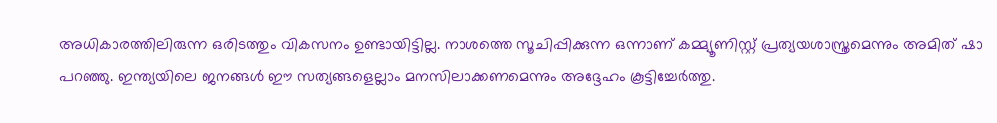അധികാരത്തിലിരുന്ന ഒരിടത്തും വികസനം ഉണ്ടായിട്ടില്ല. നാശത്തെ സൂചിപ്പിക്കുന്ന ഒന്നാണ് കമ്മ്യൂണിസ്റ്റ് പ്രത്യയശാസ്ത്രമെന്നും അമിത് ഷാ പറഞ്ഞു. ഇന്ത്യയിലെ ജനങ്ങള്‍ ഈ സത്യങ്ങളെല്ലാം മനസിലാക്കണമെന്നും അദ്ദേഹം കൂട്ടിച്ചേര്‍ത്തു.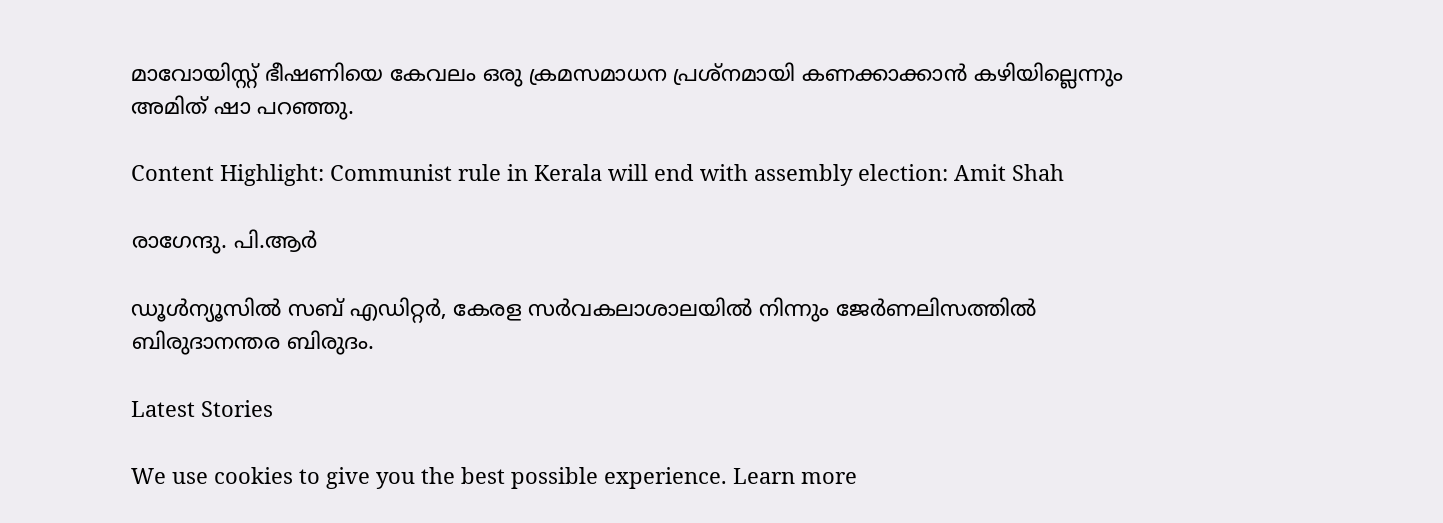മാവോയിസ്റ്റ് ഭീഷണിയെ കേവലം ഒരു ക്രമസമാധന പ്രശ്‌നമായി കണക്കാക്കാന്‍ കഴിയില്ലെന്നും അമിത് ഷാ പറഞ്ഞു.

Content Highlight: Communist rule in Kerala will end with assembly election: Amit Shah

രാഗേന്ദു. പി.ആര്‍

ഡൂള്‍ന്യൂസില്‍ സബ് എഡിറ്റര്‍, കേരള സര്‍വകലാശാലയില്‍ നിന്നും ജേര്‍ണലിസത്തില്‍ ബിരുദാനന്തര ബിരുദം.

Latest Stories

We use cookies to give you the best possible experience. Learn more